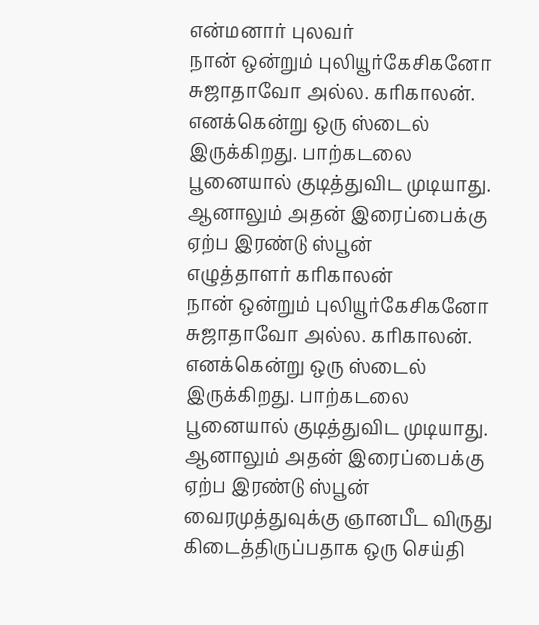என்மனார் புலவர்
நான் ஒன்றும் புலியூர்கேசிகனோ சுஜாதாவோ அல்ல. கரிகாலன். எனக்கென்று ஒரு ஸ்டைல் இருக்கிறது. பாற்கடலை பூனையால் குடித்துவிட முடியாது. ஆனாலும் அதன் இரைப்பைக்கு ஏற்ப இரண்டு ஸ்பூன்
எழுத்தாளர் கரிகாலன்
நான் ஒன்றும் புலியூர்கேசிகனோ சுஜாதாவோ அல்ல. கரிகாலன். எனக்கென்று ஒரு ஸ்டைல் இருக்கிறது. பாற்கடலை பூனையால் குடித்துவிட முடியாது. ஆனாலும் அதன் இரைப்பைக்கு ஏற்ப இரண்டு ஸ்பூன்
வைரமுத்துவுக்கு ஞானபீட விருது கிடைத்திருப்பதாக ஒரு செய்தி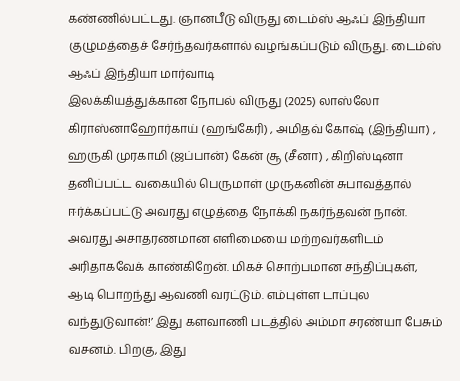கண்ணில்பட்டது. ஞானபீடு விருது டைம்ஸ் ஆஃப் இந்தியா குழுமத்தைச் சேர்ந்தவர்களால் வழங்கப்படும் விருது. டைம்ஸ் ஆஃப் இந்தியா மார்வாடி
இலக்கியத்துக்கான நோபல் விருது (2025) லாஸ்லோ கிராஸ்னாஹோர்காய் (ஹங்கேரி) , அமிதவ் கோஷ் (இந்தியா) , ஹருகி முரகாமி (ஜப்பான்) கேன் சூ (சீனா) , கிறிஸ்டினா
தனிப்பட்ட வகையில் பெருமாள் முருகனின் சுபாவத்தால் ஈர்க்கப்பட்டு அவரது எழுத்தை நோக்கி நகர்ந்தவன் நான். அவரது அசாதரணமான எளிமையை மற்றவர்களிடம் அரிதாகவேக் காண்கிறேன். மிகச் சொற்பமான சந்திப்புகள்,
ஆடி பொறந்து ஆவணி வரட்டும். எம்புள்ள டாப்புல வந்துடுவான்!’ இது களவாணி படத்தில் அம்மா சரண்யா பேசும் வசனம். பிறகு, இது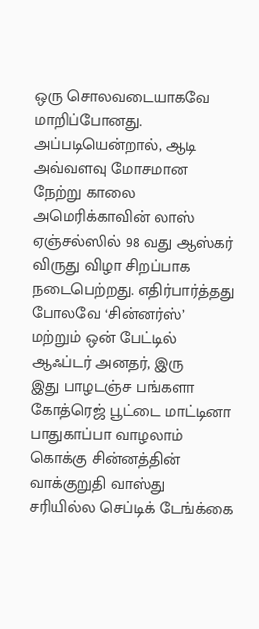ஒரு சொலவடையாகவே மாறிப்போனது. அப்படியென்றால், ஆடி அவ்வளவு மோசமான
நேற்று காலை அமெரிக்காவின் லாஸ் ஏஞ்சல்ஸில் 98 வது ஆஸ்கர் விருது விழா சிறப்பாக நடைபெற்றது. எதிர்பார்த்தது போலவே ‘சின்னர்ஸ்’ மற்றும் ஒன் பேட்டில் ஆஃப்டர் அனதர், இரு
இது பாழடஞ்ச பங்களா கோத்ரெஜ் பூட்டை மாட்டினா பாதுகாப்பா வாழலாம் கொக்கு சின்னத்தின் வாக்குறுதி வாஸ்து சரியில்ல செப்டிக் டேங்க்கை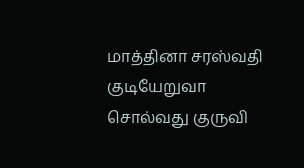மாத்தினா சரஸ்வதி குடியேறுவா சொல்வது குருவி